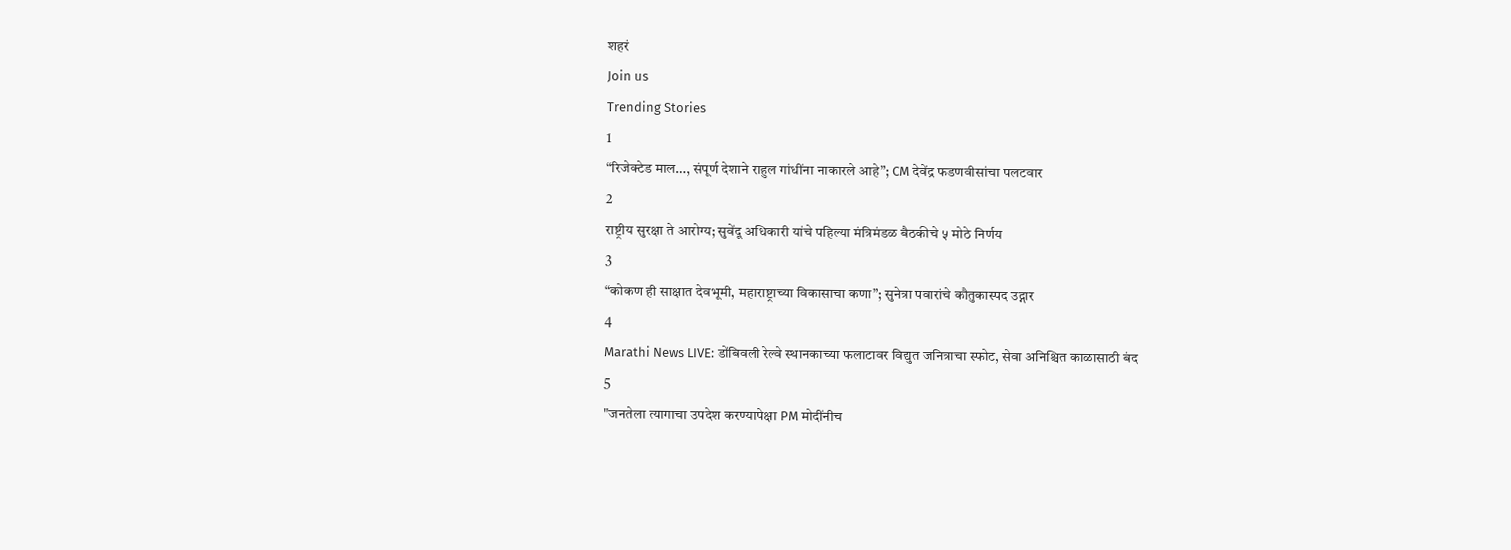शहरं
Join us
Trending Stories
1
“रिजेक्टेड माल…, संपूर्ण देशाने राहुल गांधींना नाकारले आहे”; CM देवेंद्र फडणवीसांचा पलटवार
2
राष्ट्रीय सुरक्षा ते आरोग्य; सुवेंदू अधिकारी यांचे पहिल्या मंत्रिमंडळ बैठकीचे ५ मोठे निर्णय
3
“कोकण ही साक्षात देवभूमी, महाराष्ट्राच्या विकासाचा कणा”; सुनेत्रा पवारांचे कौतुकास्पद उद्गार
4
Marathi News LIVE: डोंबिवली रेल्वे स्थानकाच्या फलाटावर विद्युत जनित्राचा स्फोट, सेवा अनिश्चित काळासाठी बंद
5
"जनतेला त्यागाचा उपदेश करण्यापेक्षा PM मोदींनीच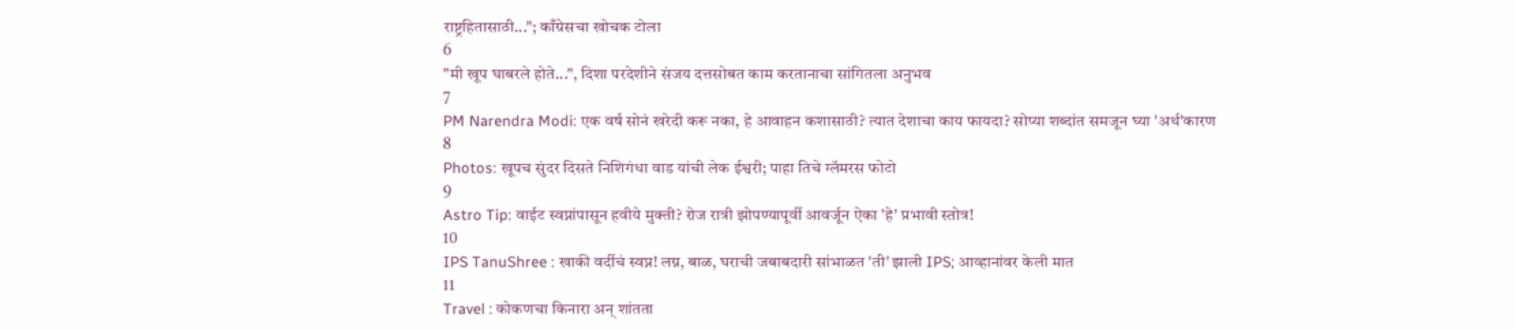राष्ट्रहितासाठी..."; काँग्रेसचा खोचक टोला
6
"मी खूप घाबरले होते...", दिशा परदेशीने संजय दत्तसोबत काम करतानाचा सांगितला अनुभव
7
PM Narendra Modi: एक वर्ष सोनं खरेदी करू नका, हे आवाहन कशासाठी? त्यात देशाचा काय फायदा? सोप्या शब्दांत समजून घ्या 'अर्थ'कारण
8
Photos: खूपच सुंदर दिसते निशिगंधा वाड यांची लेक ईश्वरी; पाहा तिचे ग्लॅमरस फोटो
9
Astro Tip: वाईट स्वप्नांपासून हवीये मुक्ती? रोज रात्री झोपण्यापूर्वी आवर्जून ऐका 'हे' प्रभावी स्तोत्र!
10
IPS TanuShree : खाकी वर्दीचं स्वप्न! लग्न, बाळ, घराची जबाबदारी सांभाळत 'ती' झाली IPS; आव्हानांवर केली मात
11
Travel : कोकणचा किनारा अन् शांतता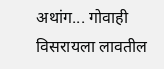अथांग... गोवाही विसरायला लावतील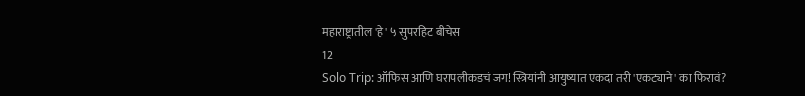महाराष्ट्रातील 'हे' ५ सुपरहिट बीचेस
12
Solo Trip: ऑफिस आणि घरापलीकडचं जग! स्त्रियांनी आयुष्यात एकदा तरी 'एकट्याने' का फिरावं?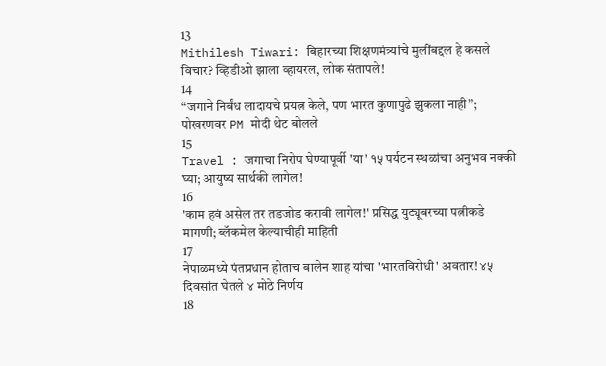13
Mithilesh Tiwari: बिहारच्या शिक्षणमंत्र्यांचे मुलींबद्दल हे कसले विचार? व्हिडीओ झाला व्हायरल, लोक संतापले!
14
“जगाने निर्बंध लादायचे प्रयत्न केले, पण भारत कुणापुढे झुकला नाही”; पोखरणवर PM मोदी थेट बोलले
15
Travel : जगाचा निरोप घेण्यापूर्वी 'या' १५ पर्यटन स्थळांचा अनुभव नक्की घ्या; आयुष्य सार्थकी लागेल!
16
'काम हवं असेल तर तडजोड करावी लागेल!' प्रसिद्ध युट्यूबरच्या पत्नीकडे मागणी; ब्लॅकमेल केल्याचीही माहिती
17
नेपाळमध्ये पंतप्रधान होताच बालेन शाह यांचा 'भारतविरोधी' अवतार! ४५ दिवसांत घेतले ४ मोठे निर्णय
18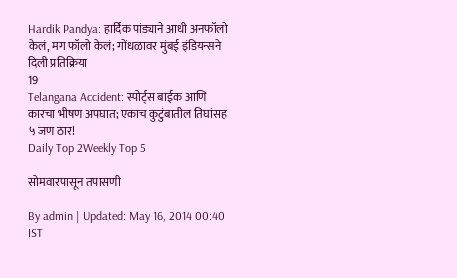Hardik Pandya: हार्दिक पांड्याने आधी अनफॉलो केलं, मग फॉलो केलं; गोंधळावर मुंबई इंडियन्सने दिली प्रतिक्रिया
19
Telangana Accident: स्पोर्ट्स बाईक आणि कारचा भीषण अपघात; एकाच कुटुंबातील तिघांसह ५ जण ठार!
Daily Top 2Weekly Top 5

सोमवारपासून तपासणी

By admin | Updated: May 16, 2014 00:40 IST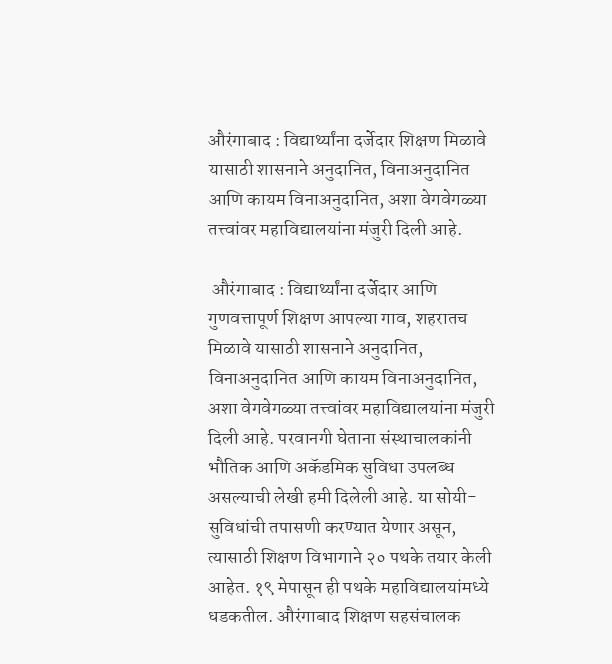औरंगाबाद : विद्यार्थ्यांना दर्जेदार शिक्षण मिळावे यासाठी शासनाने अनुदानित, विनाअनुदानित आणि कायम विनाअनुदानित, अशा वेगवेगळ्या तत्त्वांवर महाविद्यालयांना मंजुरी दिली आहे.

 औरंगाबाद : विद्यार्थ्यांना दर्जेदार आणि गुणवत्तापूर्ण शिक्षण आपल्या गाव, शहरातच मिळावे यासाठी शासनाने अनुदानित, विनाअनुदानित आणि कायम विनाअनुदानित, अशा वेगवेगळ्या तत्त्वांवर महाविद्यालयांना मंजुरी दिली आहे. परवानगी घेताना संस्थाचालकांनी भौतिक आणि अकॅडमिक सुविधा उपलब्ध असल्याची लेखी हमी दिलेली आहे. या सोयी-सुविधांची तपासणी करण्यात येणार असून, त्यासाठी शिक्षण विभागाने २० पथके तयार केली आहेत. १९ मेपासून ही पथके महाविद्यालयांमध्ये धडकतील. औरंगाबाद शिक्षण सहसंचालक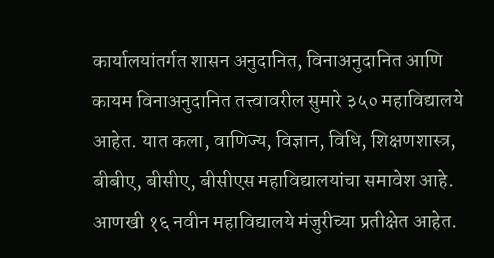कार्यालयांतर्गत शासन अनुदानित, विनाअनुदानित आणि कायम विनाअनुदानित तत्त्वावरील सुमारे ३५० महाविद्यालये आहेत. यात कला, वाणिज्य, विज्ञान, विधि, शिक्षणशास्त्र, बीबीए, बीसीए, बीसीएस महाविद्यालयांचा समावेश आहे. आणखी १६ नवीन महाविद्यालये मंजुरीच्या प्रतीक्षेत आहेत.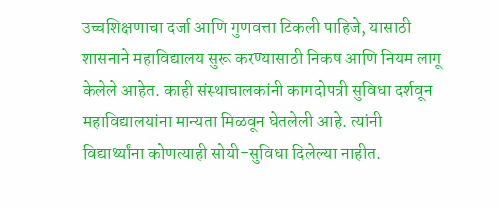उच्चशिक्षणाचा दर्जा आणि गुणवत्ता टिकली पाहिजे, यासाठी शासनाने महाविद्यालय सुरू करण्यासाठी निकष आणि नियम लागू केलेले आहेत. काही संस्थाचालकांनी कागदोपत्री सुविधा दर्शवून महाविद्यालयांना मान्यता मिळवून घेतलेली आहे. त्यांनी विद्यार्थ्यांना कोणत्याही सोयी-सुविधा दिलेल्या नाहीत.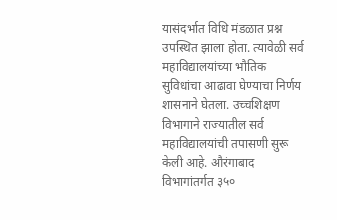यासंदर्भात विधि मंडळात प्रश्न उपस्थित झाला होता. त्यावेळी सर्व महाविद्यालयांच्या भौतिक सुविधांचा आढावा घेण्याचा निर्णय शासनाने घेतला. उच्चशिक्षण विभागाने राज्यातील सर्व महाविद्यालयांची तपासणी सुरू केली आहे. औरंगाबाद विभागांतर्गत ३५०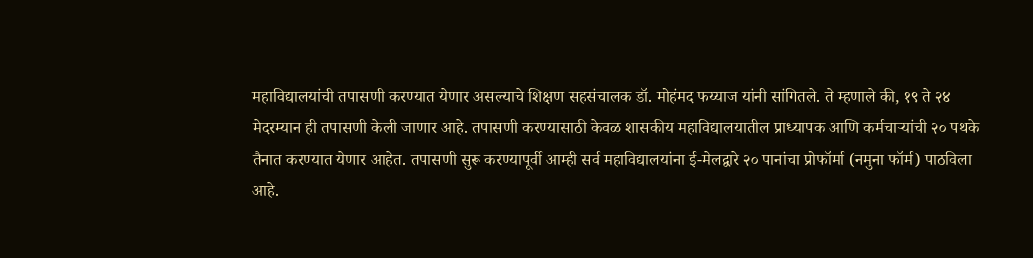महाविद्यालयांची तपासणी करण्यात येणार असल्याचे शिक्षण सहसंचालक डॉ. मोहंमद फय्याज यांनी सांगितले. ते म्हणाले की, १९ ते २४ मेदरम्यान ही तपासणी केली जाणार आहे. तपासणी करण्यासाठी केवळ शासकीय महाविद्यालयातील प्राध्यापक आणि कर्मचार्‍यांची २० पथके तैनात करण्यात येणार आहेत. तपासणी सुरू करण्यापूर्वी आम्ही सर्व महाविद्यालयांना ई-मेलद्वारे २० पानांचा प्रोफॉर्मा (नमुना फॉर्म) पाठविला आहे.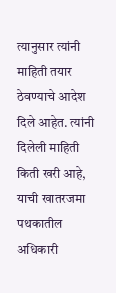त्यानुसार त्यांनी माहिती तयार ठेवण्याचे आदेश दिले आहेत. त्यांनी दिलेली माहिती किती खरी आहे, याची खातरजमा पथकातील अधिकारी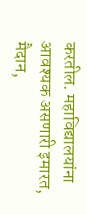करतील. महाविद्यालयांना आवश्यक असणारी इमारत, मैदान,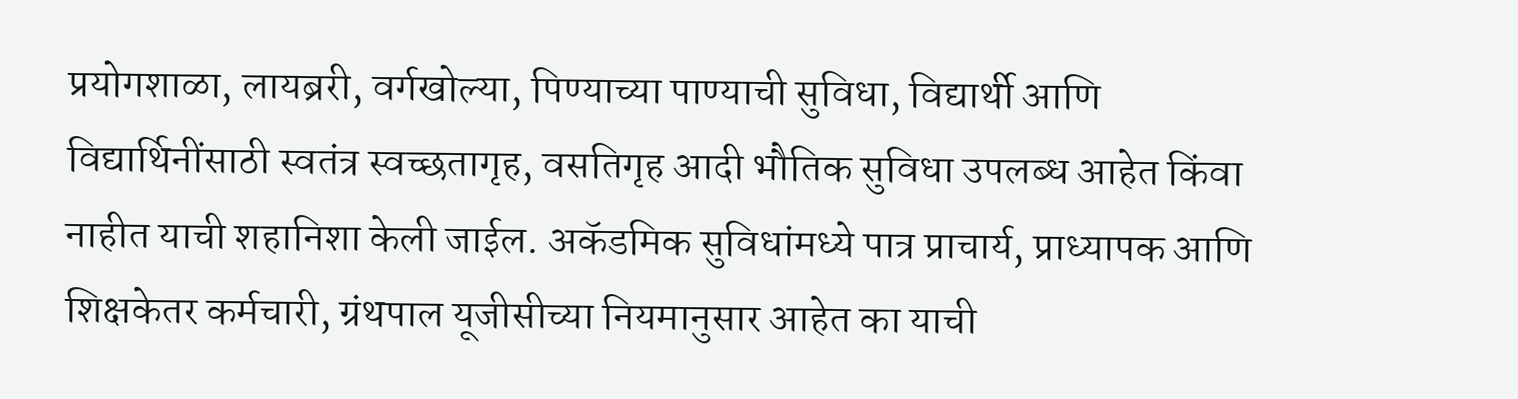प्रयोगशाळा, लायब्ररी, वर्गखोल्या, पिण्याच्या पाण्याची सुविधा, विद्यार्थी आणि विद्यार्थिनींसाठी स्वतंत्र स्वच्छतागृह, वसतिगृह आदी भौतिक सुविधा उपलब्ध आहेत किंवा नाहीत याची शहानिशा केली जाईल. अकॅडमिक सुविधांमध्ये पात्र प्राचार्य, प्राध्यापक आणि शिक्षकेतर कर्मचारी, ग्रंथपाल यूजीसीच्या नियमानुसार आहेत का याची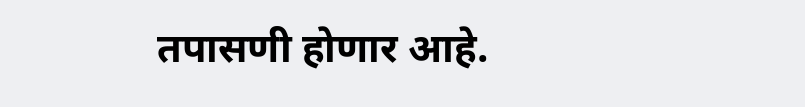तपासणी होणार आहे.